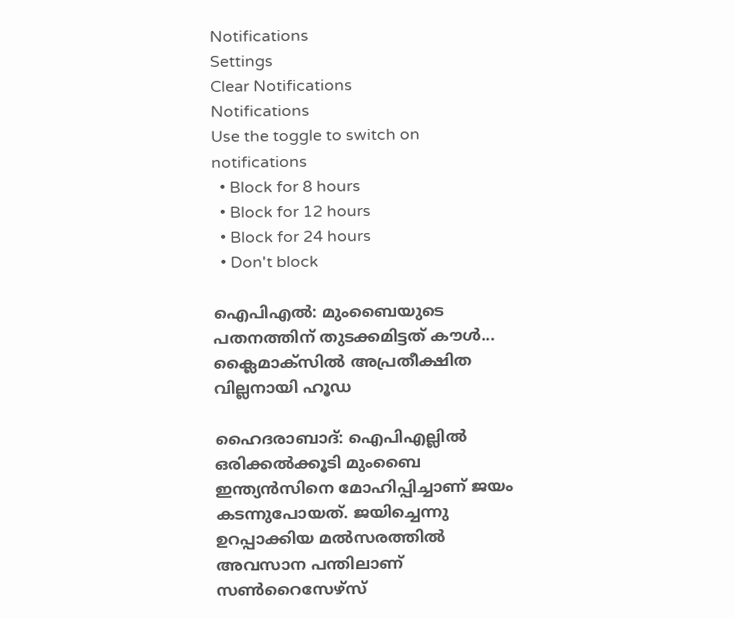Notifications
Settings
Clear Notifications
Notifications
Use the toggle to switch on notifications
  • Block for 8 hours
  • Block for 12 hours
  • Block for 24 hours
  • Don't block

ഐപിഎല്‍: മുംബൈയുടെ പതനത്തിന് തുടക്കമിട്ടത് കൗള്‍... ക്ലൈമാക്‌സില്‍ അപ്രതീക്ഷിത വില്ലനായി ഹൂഡ

ഹൈദരാബാദ്: ഐപിഎല്ലില്‍ ഒരിക്കല്‍ക്കൂടി മുംബൈ ഇന്ത്യന്‍സിനെ മോഹിപ്പിച്ചാണ് ജയം കടന്നുപോയത്. ജയിച്ചെന്നു ഉറപ്പാക്കിയ മല്‍സരത്തില്‍ അവസാന പന്തിലാണ് സണ്‍റൈസേഴ്‌സ്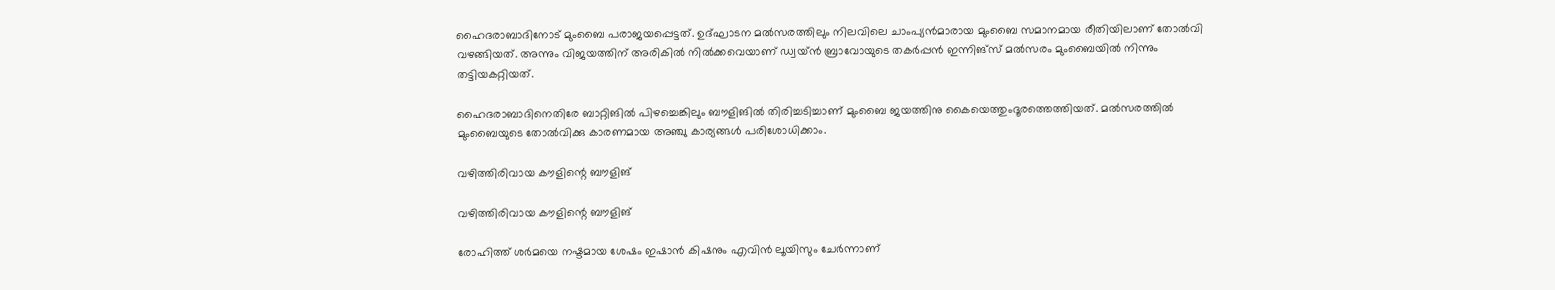ഹൈദരാബാദിനോട് മുംബൈ പരാജയപ്പെട്ടത്. ഉദ്ഘാടന മല്‍സരത്തിലും നിലവിലെ ചാംപ്യന്‍മാരായ മുംബൈ സമാനമായ രീതിയിലാണ് തോല്‍വി വഴങ്ങിയത്. അന്നും വിജയത്തിന് അരികില്‍ നില്‍ക്കവെയാണ് ഡ്വയ്ന്‍ ബ്രാവോയുടെ തകര്‍പ്പന്‍ ഇന്നിങ്‌സ് മല്‍സരം മുംബൈയില്‍ നിന്നും തട്ടിയകറ്റിയത്.

ഹൈദരാബാദിനെതിരേ ബാറ്റിങില്‍ പിഴച്ചെങ്കിലും ബൗളിങില്‍ തിരിച്ചടിച്ചാണ് മുംബൈ ജയത്തിനു കൈയെത്തുംദൂരത്തെത്തിയത്. മല്‍സരത്തില്‍ മുംബൈയുടെ തോല്‍വിക്കു കാരണമായ അഞ്ചു കാര്യങ്ങള്‍ പരിശോധിക്കാം.

വഴിത്തിരിവായ കൗളിന്റെ ബൗളിങ്

വഴിത്തിരിവായ കൗളിന്റെ ബൗളിങ്

രോഹിത്ത് ശര്‍മയെ നഷ്ടമായ ശേഷം ഇഷാന്‍ കിഷനും എവിന്‍ ലൂയിസും ചേര്‍ന്നാണ്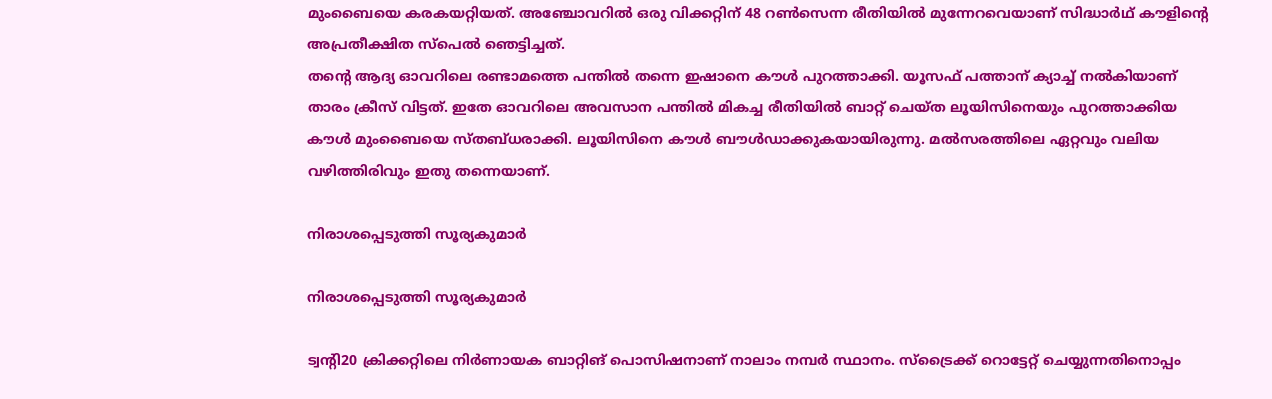മുംബൈയെ കരകയറ്റിയത്. അഞ്ചോവറില്‍ ഒരു വിക്കറ്റിന് 48 റണ്‍സെന്ന രീതിയില്‍ മുന്നേറവെയാണ് സിദ്ധാര്‍ഥ് കൗളിന്റെ അപ്രതീക്ഷിത സ്‌പെല്‍ ഞെട്ടിച്ചത്.
തന്റെ ആദ്യ ഓവറിലെ രണ്ടാമത്തെ പന്തില്‍ തന്നെ ഇഷാനെ കൗള്‍ പുറത്താക്കി. യൂസഫ് പത്താന് ക്യാച്ച് നല്‍കിയാണ് താരം ക്രീസ് വിട്ടത്. ഇതേ ഓവറിലെ അവസാന പന്തില്‍ മികച്ച രീതിയില്‍ ബാറ്റ് ചെയ്ത ലൂയിസിനെയും പുറത്താക്കിയ കൗള്‍ മുംബൈയെ സ്തബ്ധരാക്കി. ലൂയിസിനെ കൗള്‍ ബൗള്‍ഡാക്കുകയായിരുന്നു. മല്‍സരത്തിലെ ഏറ്റവും വലിയ വഴിത്തിരിവും ഇതു തന്നെയാണ്.

നിരാശപ്പെടുത്തി സൂര്യകുമാര്‍

നിരാശപ്പെടുത്തി സൂര്യകുമാര്‍

ട്വന്റി20 ക്രിക്കറ്റിലെ നിര്‍ണായക ബാറ്റിങ് പൊസിഷനാണ് നാലാം നമ്പര്‍ സ്ഥാനം. സ്‌ട്രൈക്ക് റൊട്ടേറ്റ് ചെയ്യുന്നതിനൊപ്പം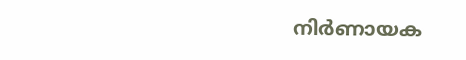നിര്‍ണായക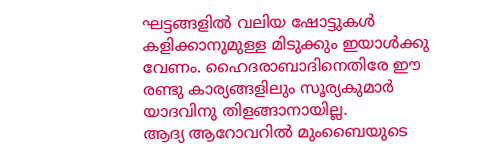ഘട്ടങ്ങളില്‍ വലിയ ഷോട്ടുകള്‍ കളിക്കാനുമുള്ള മിടുക്കും ഇയാള്‍ക്കു വേണം. ഹൈദരാബാദിനെതിരേ ഈ രണ്ടു കാര്യങ്ങളിലും സൂര്യകുമാര്‍ യാദവിനു തിളങ്ങാനായില്ല.
ആദ്യ ആറോവറില്‍ മുംബൈയുടെ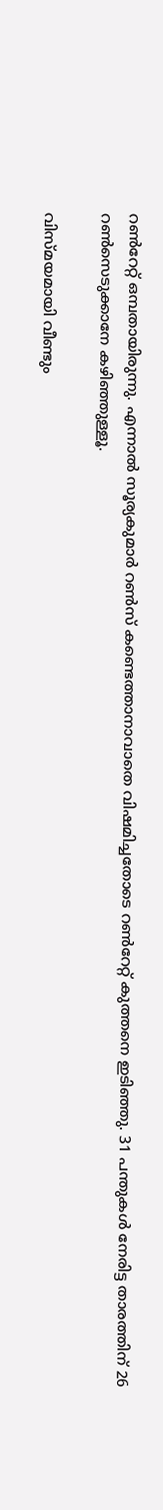റണ്‍റേറ്റ് ഒമ്പതായിരുന്നു. എന്നാല്‍ സൂര്യകുമാര്‍ റണ്‍സ് കണ്ടെത്താനാവാതെ വിഷമിച്ചതോടെ റണ്‍റേറ്റ് കുത്തനെ ഇടിഞ്ഞു. 31 പന്തുകള്‍ നേരിട്ട താരത്തിന് 26 റണ്‍സെടുക്കാനേ കഴിഞ്ഞുള്ളൂ.

വിസ്മയമായി വീണ്ടും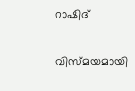റാഷിദ്

വിസ്മയമായി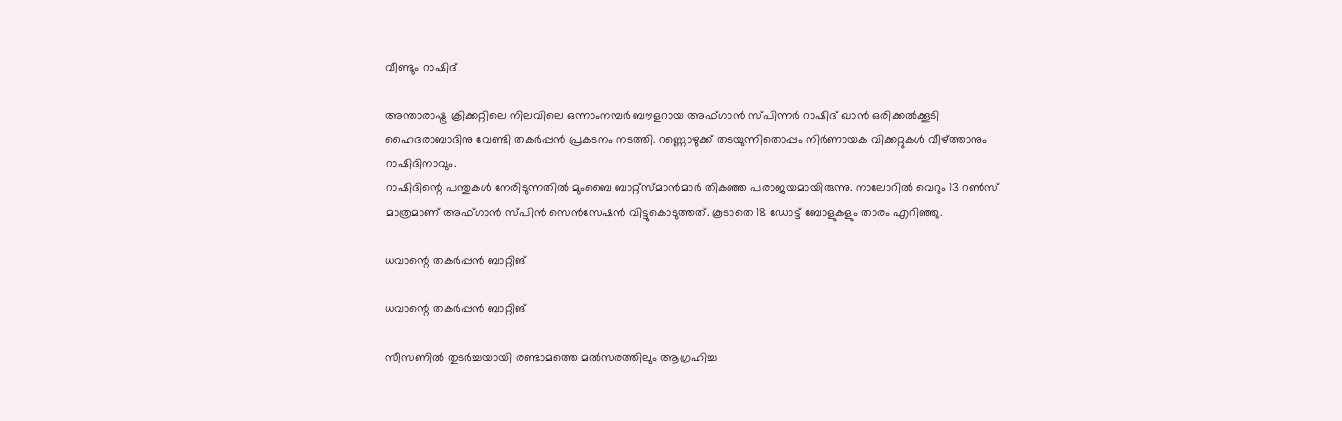വീണ്ടും റാഷിദ്

അന്താരാഷ്ട്ര ക്രിക്കറ്റിലെ നിലവിലെ ഒന്നാംനമ്പര്‍ ബൗളറായ അഫ്ഗാന്‍ സ്പിന്നര്‍ റാഷിദ് ഖാന്‍ ഒരിക്കല്‍ക്കൂടി ഹൈദരാബാദിനു വേണ്ടി തകര്‍പ്പന്‍ പ്രകടനം നടത്തി. റണ്ണൊഴുക്ക് തടയുന്നിതൊപ്പം നിര്‍ണായക വിക്കറ്റുകള്‍ വീഴ്ത്താനും റാഷിദിനാവും.
റാഷിദിന്റെ പന്തുകള്‍ നേരിടുന്നതില്‍ മുംബൈ ബാറ്റ്‌സ്മാന്‍മാര്‍ തികഞ്ഞ പരാജയമായിരുന്നു. നാലോറില്‍ വെറും 13 റണ്‍സ് മാത്രമാണ് അഫ്ഗാന്‍ സ്പിന്‍ സെന്‍സേഷന്‍ വിട്ടുകൊടുത്തത്. കൂടാതെ 18 ഡോട്ട് ബോളുകളും താരം എറിഞ്ഞു.

ധവാന്റെ തകര്‍പ്പന്‍ ബാറ്റിങ്

ധവാന്റെ തകര്‍പ്പന്‍ ബാറ്റിങ്

സീസണില്‍ തുടര്‍ച്ചയായി രണ്ടാമത്തെ മല്‍സരത്തിലും ആഗ്രഹിച്ച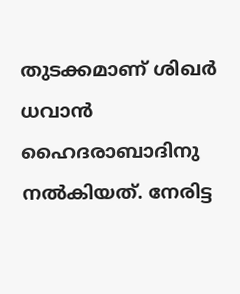തുടക്കമാണ് ശിഖര്‍ ധവാന്‍ ഹൈദരാബാദിനു നല്‍കിയത്. നേരിട്ട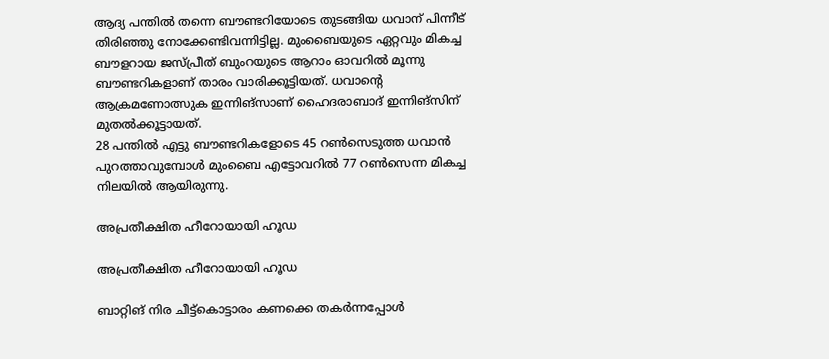ആദ്യ പന്തില്‍ തന്നെ ബൗണ്ടറിയോടെ തുടങ്ങിയ ധവാന് പിന്നീട് തിരിഞ്ഞു നോക്കേണ്ടിവന്നിട്ടില്ല. മുംബൈയുടെ ഏറ്റവും മികച്ച ബൗളറായ ജസ്പ്രീത് ബുംറയുടെ ആറാം ഓവറില്‍ മൂന്നു ബൗണ്ടറികളാണ് താരം വാരിക്കൂട്ടിയത്. ധവാന്റെ ആക്രമണോത്സുക ഇന്നിങ്‌സാണ് ഹൈദരാബാദ് ഇന്നിങ്‌സിന് മുതല്‍ക്കൂട്ടായത്.
28 പന്തില്‍ എട്ടു ബൗണ്ടറികളോടെ 45 റണ്‍സെടുത്ത ധവാന്‍ പുറത്താവുമ്പോള്‍ മുംബൈ എട്ടോവറില്‍ 77 റണ്‍സെന്ന മികച്ച നിലയില്‍ ആയിരുന്നു.

അപ്രതീക്ഷിത ഹീറോയായി ഹൂഡ

അപ്രതീക്ഷിത ഹീറോയായി ഹൂഡ

ബാറ്റിങ് നിര ചീട്ട്‌കൊട്ടാരം കണക്കെ തകര്‍ന്നപ്പോള്‍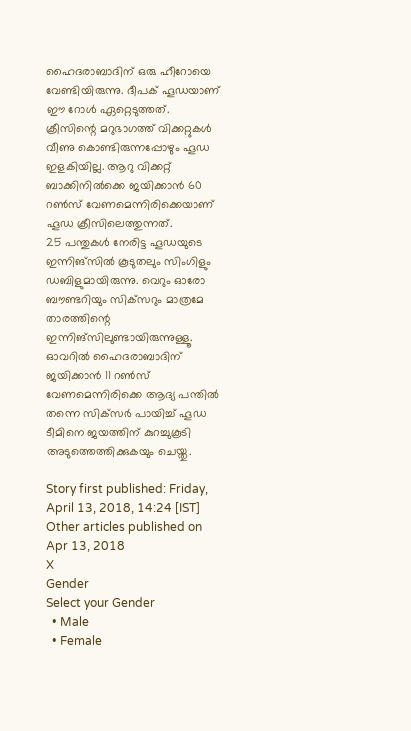ഹൈദരാബാദിന് ഒരു ഹീറോയെ വേണ്ടിയിരുന്നു. ദീപക് ഹൂഡയാണ് ഈ റോള്‍ ഏറ്റെടുത്തത്. ക്രീസിന്റെ മറുഭാഗത്ത് വിക്കറ്റുകള്‍ വീണു കൊണ്ടിരുന്നപ്പോഴും ഹൂഡ ഇളകിയില്ല. ആറു വിക്കറ്റ് ബാക്കിനില്‍ക്കെ ജയിക്കാന്‍ 60 റണ്‍സ് വേണമെന്നിരിക്കെയാണ് ഹൂഡ ക്രീസിലെത്തുന്നത്.
25 പന്തുകള്‍ നേരിട്ട ഹൂഡയുടെ ഇന്നിങ്‌സില്‍ കൂടുതലും സിംഗിളും ഡബിളുമായിരുന്നു. വെറും ഓരോ ബൗണ്ടറിയും സിക്‌സറും മാത്രമേ താരത്തിന്റെ ഇന്നിങ്‌സിലുണ്ടായിരുന്നുള്ളൂ.
ഓവറില്‍ ഹൈദരാബാദിന് ജയിക്കാന്‍ 11 റണ്‍സ് വേണമെന്നിരിക്കെ ആദ്യ പന്തില്‍ തന്നെ സിക്‌സര്‍ പായിച്ച് ഹൂഡ ടീമിനെ ജയത്തിന് കുറച്ചുകൂടി അടുത്തെത്തിക്കുകയും ചെയ്തു.

Story first published: Friday, April 13, 2018, 14:24 [IST]
Other articles published on Apr 13, 2018
X
Gender
Select your Gender
  • Male
  • Female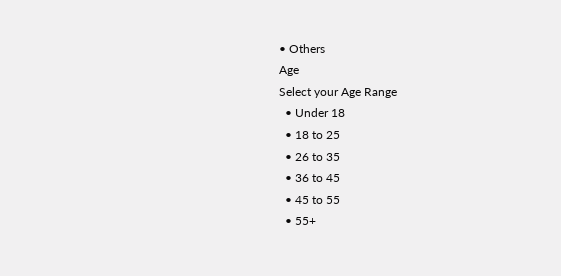• Others
Age
Select your Age Range
  • Under 18
  • 18 to 25
  • 26 to 35
  • 36 to 45
  • 45 to 55
  • 55+